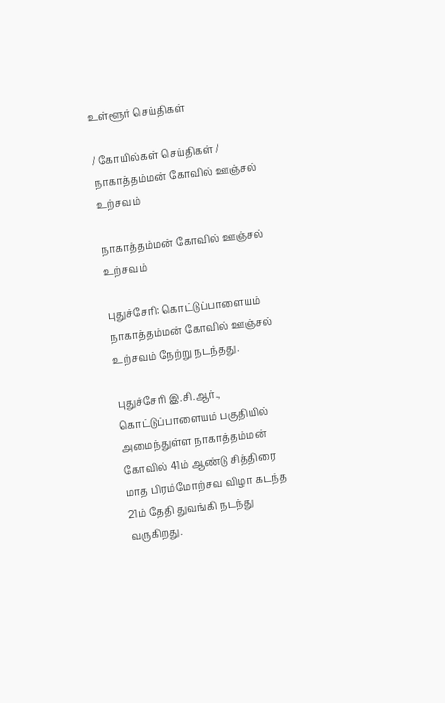உள்ளூர் செய்திகள்

/ கோயில்கள் செய்திகள் / நாகாத்தம்மன் கோவில் ஊஞ்சல் உற்சவம்

நாகாத்தம்மன் கோவில் ஊஞ்சல் உற்சவம்

புதுச்சேரி: கொட்டுப்பாளையம் நாகாத்தம்மன் கோவில் ஊஞ்சல் உற்சவம் நேற்று நடந்தது.

புதுச்சேரி இ.சி.ஆர்., கொட்டுப்பாளையம் பகுதியில் அமைந்துள்ள நாகாத்தம்மன் கோவில் 41ம் ஆண்டு சித்திரை மாத பிரம்மோற்சவ விழா கடந்த 21ம் தேதி துவங்கி நடந்து வருகிறது.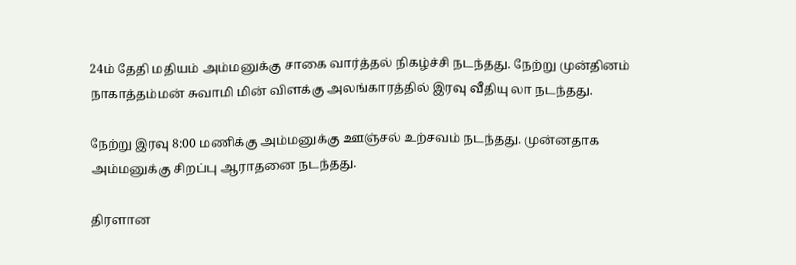24ம் தேதி மதியம் அம்மனுக்கு சாகை வார்த்தல் நிகழ்ச்சி நடந்தது. நேற்று முன்தினம் நாகாத்தம்மன் சுவாமி மின் விளக்கு அலங்காரத்தில் இரவு வீதியு லா நடந்தது.

நேற்று இரவு 8:00 மணிக்கு அம்மனுக்கு ஊஞ்சல் உற்சவம் நடந்தது. முன்னதாக அம்மனுக்கு சிறப்பு ஆராதனை நடந்தது.

திரளான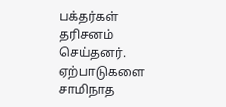பக்தர்கள் தரிசனம் செய்தனர். ஏற்பாடுகளை சாமிநாத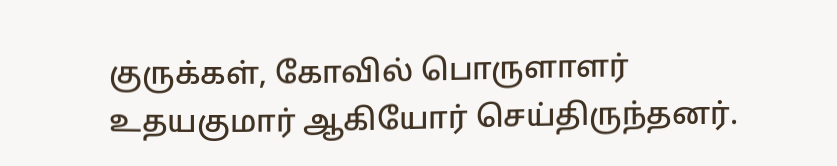குருக்கள், கோவில் பொருளாளர் உதயகுமார் ஆகியோர் செய்திருந்தனர்.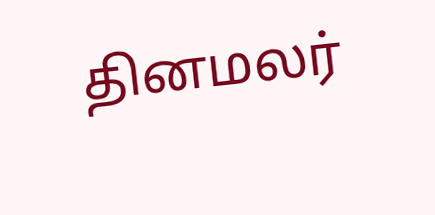தினமலர்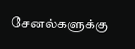சேனல்களுக்கு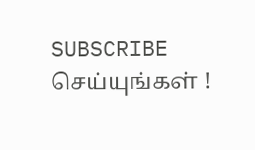SUBSCRIBE செய்யுங்கள் !